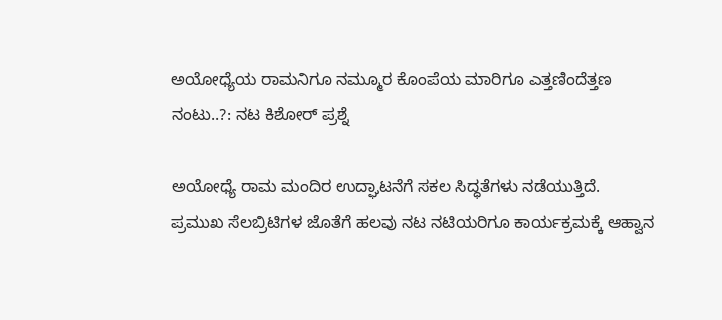ಅಯೋಧ್ಯೆಯ ರಾಮನಿಗೂ ನಮ್ಮೂರ ಕೊಂಪೆಯ ಮಾರಿಗೂ ಎತ್ತಣಿಂದೆತ್ತಣ ನಂಟು..?: ನಟ ಕಿಶೋರ್ ಪ್ರಶ್ನೆ

ಅಯೋಧ್ಯೆ ರಾಮ ಮಂದಿರ ಉದ್ಘಾಟನೆಗೆ ಸಕಲ ಸಿದ್ಧತೆಗಳು ನಡೆಯುತ್ತಿದೆ. ಪ್ರಮುಖ ಸೆಲಬ್ರಿಟಿಗಳ ಜೊತೆಗೆ ಹಲವು ನಟ ನಟಿಯರಿಗೂ ಕಾರ್ಯಕ್ರಮಕ್ಕೆ ಆಹ್ವಾನ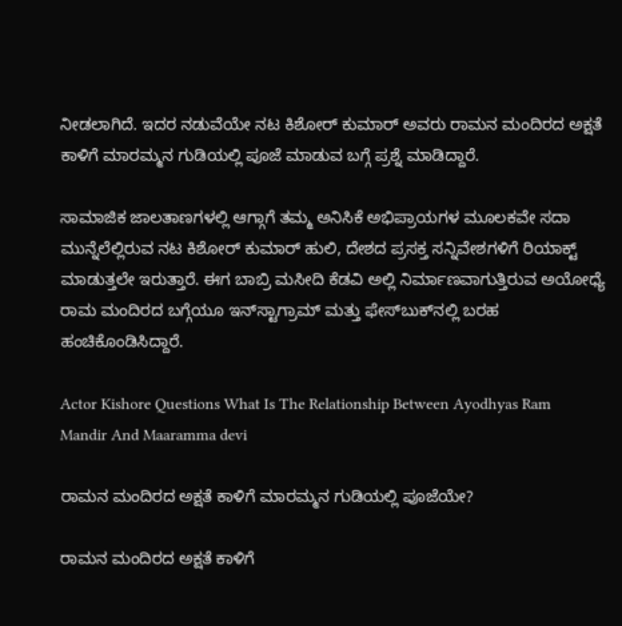ನೀಡಲಾಗಿದೆ. ಇದರ ನಡುವೆಯೇ ನಟ ಕಿಶೋರ್ ಕುಮಾರ್ ಅವರು ರಾಮನ ಮಂದಿರದ ಅಕ್ಷತೆ ಕಾಳಿಗೆ ಮಾರಮ್ಮನ ಗುಡಿಯಲ್ಲಿ ಪೂಜೆ ಮಾಡುವ ಬಗ್ಗೆ ಪ್ರಶ್ನೆ ಮಾಡಿದ್ದಾರೆ.

ಸಾಮಾಜಿಕ ಜಾಲತಾಣಗಳಲ್ಲಿ ಆಗ್ಗಾಗೆ ತಮ್ಮ ಅನಿಸಿಕೆ ಅಭಿಪ್ರಾಯಗಳ ಮೂಲಕವೇ ಸದಾ ಮುನ್ನೆಲೆಲ್ಲಿರುವ ನಟ ಕಿಶೋರ್ ಕುಮಾರ್ ಹುಲಿ, ದೇಶದ ಪ್ರಸಕ್ತ ಸನ್ನಿವೇಶಗಳಿಗೆ ರಿಯಾಕ್ಟ್ ಮಾಡುತ್ತಲೇ ಇರುತ್ತಾರೆ. ಈಗ ಬಾಬ್ರಿ ಮಸೀದಿ ಕೆಡವಿ ಅಲ್ಲಿ ನಿರ್ಮಾಣವಾಗುತ್ತಿರುವ ಅಯೋಧ್ಯೆ ರಾಮ ಮಂದಿರದ ಬಗ್ಗೆಯೂ ಇನ್‌ಸ್ಟಾಗ್ರಾಮ್ ಮತ್ತು ಫೇಸ್‌ಬುಕ್‌ನಲ್ಲಿ ಬರಹ ಹಂಚಿಕೊಂಡಿಸಿದ್ದಾರೆ.

Actor Kishore Questions What Is The Relationship Between Ayodhyas Ram Mandir And Maaramma devi

ರಾಮನ ಮಂದಿರದ ಅಕ್ಷತೆ ಕಾಳಿಗೆ ಮಾರಮ್ಮನ ಗುಡಿಯಲ್ಲಿ ಪೂಜೆಯೇ?

ರಾಮನ ಮಂದಿರದ ಅಕ್ಷತೆ ಕಾಳಿಗೆ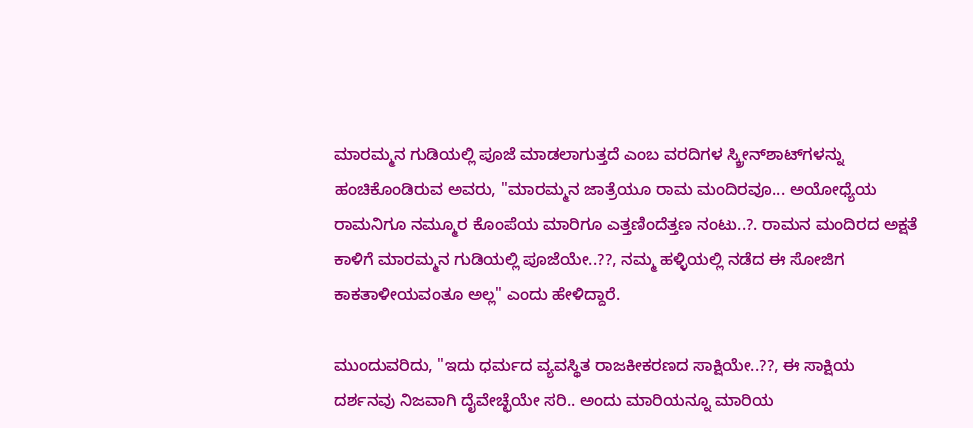ಮಾರಮ್ಮನ ಗುಡಿಯಲ್ಲಿ ಪೂಜೆ ಮಾಡಲಾಗುತ್ತದೆ ಎಂಬ ವರದಿಗಳ ಸ್ಕ್ರೀನ್‌ಶಾಟ್‌ಗಳನ್ನು ಹಂಚಿಕೊಂಡಿರುವ ಅವರು, "ಮಾರಮ್ಮನ ಜಾತ್ರೆಯೂ ರಾಮ ಮಂದಿರವೂ... ಅಯೋಧ್ಯೆಯ ರಾಮನಿಗೂ ನಮ್ಮೂರ ಕೊಂಪೆಯ ಮಾರಿಗೂ ಎತ್ತಣಿಂದೆತ್ತಣ ನಂಟು..?. ರಾಮನ ಮಂದಿರದ ಅಕ್ಷತೆ ಕಾಳಿಗೆ ಮಾರಮ್ಮನ ಗುಡಿಯಲ್ಲಿ ಪೂಜೆಯೇ..??, ನಮ್ಮ ಹಳ್ಳಿಯಲ್ಲಿ ನಡೆದ ಈ ಸೋಜಿಗ ಕಾಕತಾಳೀಯವಂತೂ ಅಲ್ಲ" ಎಂದು ಹೇಳಿದ್ದಾರೆ.

ಮುಂದುವರಿದು, "ಇದು ಧರ್ಮದ ವ್ಯವಸ್ಥಿತ ರಾಜಕೀಕರಣದ ಸಾಕ್ಷಿಯೇ..??, ಈ ಸಾಕ್ಷಿಯ ದರ್ಶನವು ನಿಜವಾಗಿ ದೈವೇಚ್ಛೆಯೇ ಸರಿ.. ಅಂದು ಮಾರಿಯನ್ನೂ ಮಾರಿಯ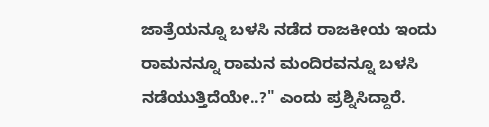ಜಾತ್ರೆಯನ್ನೂ ಬಳಸಿ ನಡೆದ ರಾಜಕೀಯ ಇಂದು ರಾಮನನ್ನೂ ರಾಮನ ಮಂದಿರವನ್ನೂ ಬಳಸಿ ನಡೆಯುತ್ತಿದೆಯೇ..?" ಎಂದು ಪ್ರಶ್ನಿಸಿದ್ದಾರೆ.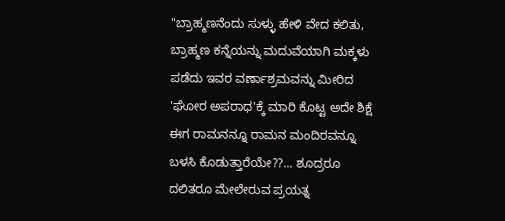"ಬ್ರಾಹ್ಮಣನೆಂದು ಸುಳ್ಳು ಹೇಳಿ ವೇದ ಕಲಿತು, ಬ್ರಾಹ್ಮಣ ಕನ್ನೆಯನ್ನು ಮದುವೆಯಾಗಿ ಮಕ್ಕಳು ಪಡೆದು ಇವರ ವರ್ಣಾಶ್ರಮವನ್ನು ಮೀರಿದ 'ಘೋರ ಅಪರಾಧ'ಕ್ಕೆ ಮಾರಿ ಕೊಟ್ಟ ಅದೇ ಶಿಕ್ಷೆ ಈಗ ರಾಮನನ್ನೂ ರಾಮನ ಮಂದಿರವನ್ನೂ ಬಳಸಿ ಕೊಡುತ್ತಾರೆಯೇ??... ಶೂದ್ರರೂ ದಲಿತರೂ ಮೇಲೇರುವ ಪ್ರಯತ್ನ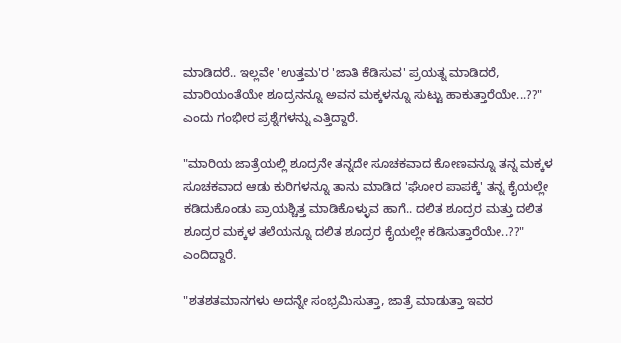ಮಾಡಿದರೆ.. ಇಲ್ಲವೇ 'ಉತ್ತಮ'ರ 'ಜಾತಿ ಕೆಡಿಸುವ' ಪ್ರಯತ್ನ ಮಾಡಿದರೆ, ಮಾರಿಯಂತೆಯೇ ಶೂದ್ರನನ್ನೂ ಅವನ ಮಕ್ಕಳನ್ನೂ ಸುಟ್ಟು ಹಾಕುತ್ತಾರೆಯೇ...??" ಎಂದು ಗಂಭೀರ ಪ್ರಶ್ನೆಗಳನ್ನು ಎತ್ತಿದ್ದಾರೆ.

"ಮಾರಿಯ ಜಾತ್ರೆಯಲ್ಲಿ ಶೂದ್ರನೇ ತನ್ನದೇ ಸೂಚಕವಾದ ಕೋಣವನ್ನೂ ತನ್ನ ಮಕ್ಕಳ ಸೂಚಕವಾದ ಆಡು ಕುರಿಗಳನ್ನೂ ತಾನು ಮಾಡಿದ 'ಘೋರ ಪಾಪಕ್ಕೆ' ತನ್ನ ಕೈಯಲ್ಲೇ ಕಡಿದುಕೊಂಡು ಪ್ರಾಯಶ್ಚಿತ್ತ ಮಾಡಿಕೊಳ್ಳುವ ಹಾಗೆ.. ದಲಿತ ಶೂದ್ರರ ಮತ್ತು ದಲಿತ ಶೂದ್ರರ ಮಕ್ಕಳ ತಲೆಯನ್ನೂ ದಲಿತ ಶೂದ್ರರ ಕೈಯಲ್ಲೇ ಕಡಿಸುತ್ತಾರೆಯೇ..??" ಎಂದಿದ್ದಾರೆ.

"ಶತಶತಮಾನಗಳು ಅದನ್ನೇ ಸಂಭ್ರಮಿಸುತ್ತಾ, ಜಾತ್ರೆ ಮಾಡುತ್ತಾ ಇವರ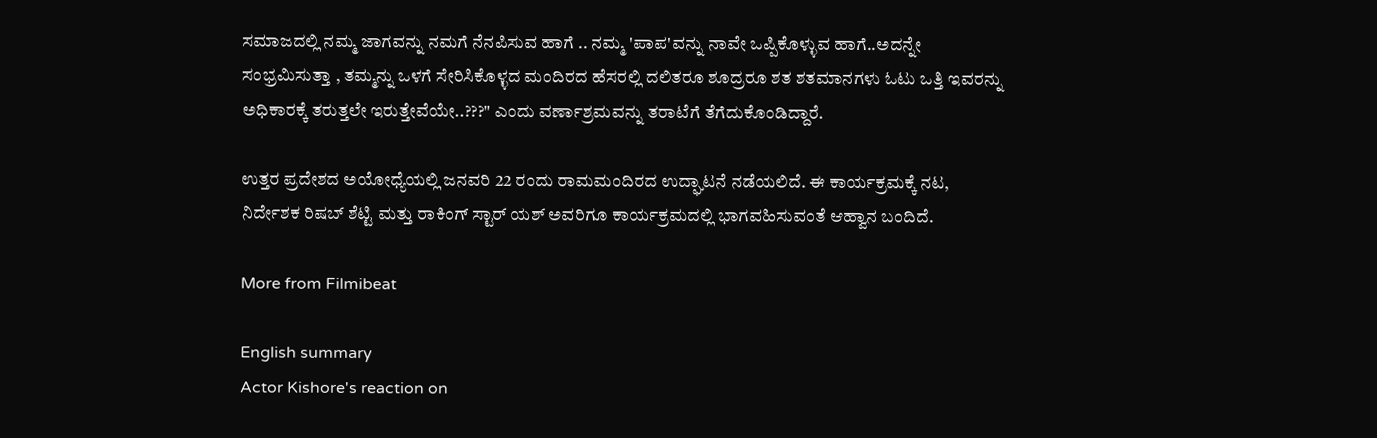ಸಮಾಜದಲ್ಲಿ ನಮ್ಮ ಜಾಗವನ್ನು ನಮಗೆ ನೆನಪಿಸುವ ಹಾಗೆ .. ನಮ್ಮ 'ಪಾಪ'ವನ್ನು ನಾವೇ ಒಪ್ಪಿಕೊಳ್ಳುವ ಹಾಗೆ..ಅದನ್ನೇ ಸಂಭ್ರಮಿಸುತ್ತಾ , ತಮ್ಮನ್ನು ಒಳಗೆ ಸೇರಿಸಿಕೊಳ್ಳದ ಮಂದಿರದ ಹೆಸರಲ್ಲಿ ದಲಿತರೂ ಶೂದ್ರರೂ ಶತ ಶತಮಾನಗಳು ಓಟು ಒತ್ತಿ ಇವರನ್ನು ಅಧಿಕಾರಕ್ಕೆ ತರುತ್ತಲೇ ಇರುತ್ತೇವೆಯೇ..???" ಎಂದು ವರ್ಣಾಶ್ರಮವನ್ನು ತರಾಟೆಗೆ ತೆಗೆದುಕೊಂಡಿದ್ದಾರೆ.

ಉತ್ತರ ಪ್ರದೇಶದ ಅಯೋಧ್ಯೆಯಲ್ಲಿ ಜನವರಿ 22 ರಂದು ರಾಮಮಂದಿರದ ಉದ್ಘಾಟನೆ ನಡೆಯಲಿದೆ. ಈ ಕಾರ್ಯಕ್ರಮಕ್ಕೆ ನಟ, ನಿರ್ದೇಶಕ ರಿಷಬ್ ಶೆಟ್ಟಿ ಮತ್ತು ರಾಕಿಂಗ್ ಸ್ಟಾರ್ ಯಶ್ ಅವರಿಗೂ ಕಾರ್ಯಕ್ರಮದಲ್ಲಿ ಭಾಗವಹಿಸುವಂತೆ ಆಹ್ವಾನ ಬಂದಿದೆ.

More from Filmibeat

English summary
Actor Kishore's reaction on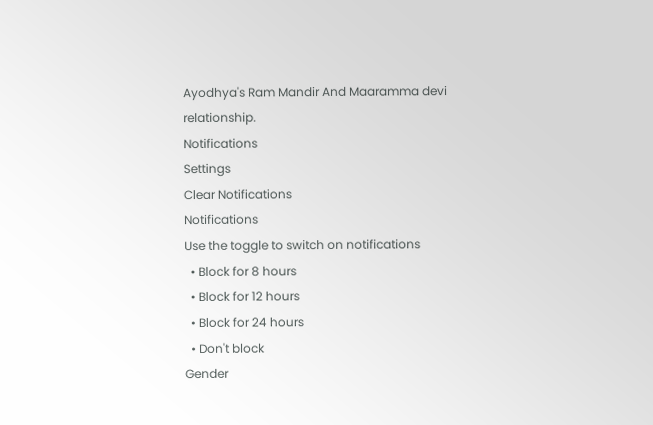Ayodhya's Ram Mandir And Maaramma devi relationship.
Notifications
Settings
Clear Notifications
Notifications
Use the toggle to switch on notifications
  • Block for 8 hours
  • Block for 12 hours
  • Block for 24 hours
  • Don't block
Gender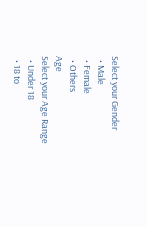Select your Gender
  • Male
  • Female
  • Others
Age
Select your Age Range
  • Under 18
  • 18 to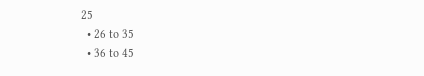25
  • 26 to 35
  • 36 to 45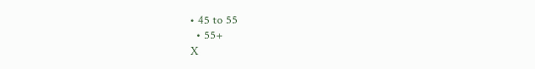• 45 to 55
  • 55+
X